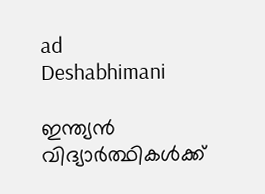ad
Deshabhimani

ഇന്ത്യൻ വിദ്യാർത്ഥികൾക്ക്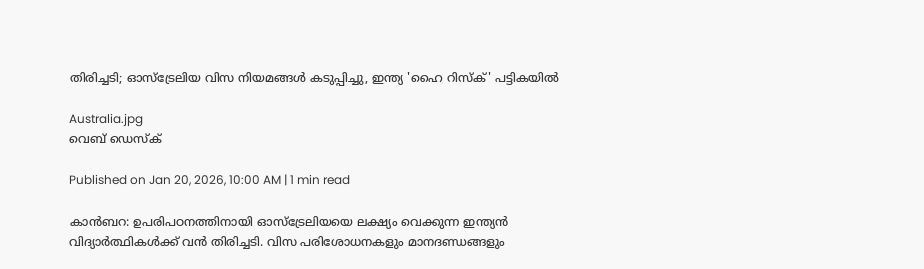തിരിച്ചടി; ഓസ്‌ട്രേലിയ വിസ നിയമങ്ങൾ കടുപ്പിച്ചു, ഇന്ത്യ 'ഹൈ റിസ്‌ക്' പട്ടികയിൽ

Australia.jpg
വെബ് ഡെസ്ക്

Published on Jan 20, 2026, 10:00 AM | 1 min read

കാൻബറ: ഉപരിപഠനത്തിനായി ഓസ്‌ട്രേലിയയെ ലക്ഷ്യം വെക്കുന്ന ഇന്ത്യൻ വിദ്യാർത്ഥികൾക്ക് വൻ തിരിച്ചടി. വിസ പരിശോധനകളും മാനദണ്ഡങ്ങളും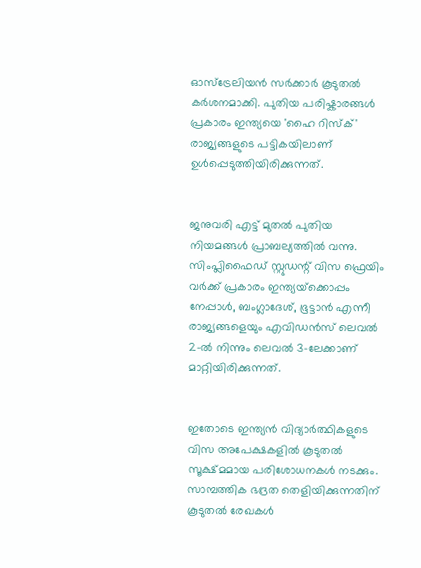ഓസ്‌ട്രേലിയൻ സർക്കാർ കൂടുതൽ കർശനമാക്കി. പുതിയ പരിഷ്കാരങ്ങൾ പ്രകാരം ഇന്ത്യയെ 'ഹൈ റിസ്‌ക്' രാജ്യങ്ങളുടെ പട്ടികയിലാണ് ഉൾപ്പെടുത്തിയിരിക്കുന്നത്.


ജനുവരി എട്ട് മുതൽ പുതിയ നിയമങ്ങൾ പ്രാബല്യത്തിൽ വന്നു. സിംപ്ലിഫൈഡ് സ്റ്റുഡന്റ് വിസ ഫ്രെയിം വർക്ക് പ്രകാരം ഇന്ത്യയ്‌ക്കൊപ്പം നേപ്പാൾ, ബംഗ്ലാദേശ്, ഭൂട്ടാൻ എന്നീ രാജ്യങ്ങളെയും എവിഡൻസ് ലെവൽ 2-ൽ നിന്നും ലെവൽ 3-ലേക്കാണ് മാറ്റിയിരിക്കുന്നത്.


ഇതോടെ ഇന്ത്യൻ വിദ്യാർത്ഥികളുടെ വിസ അപേക്ഷകളിൽ കൂടുതൽ സൂക്ഷ്മമായ പരിശോധനകൾ നടക്കും. സാമ്പത്തിക ഭദ്രത തെളിയിക്കുന്നതിന് കൂടുതൽ രേഖകൾ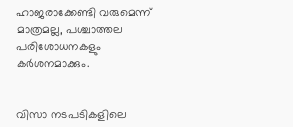ഹാജരാക്കേണ്ടി വരുമെന്ന് മാത്രമല്ല, പശ്ചാത്തല പരിശോധനകളും കർശനമാക്കും.


വിസാ നടപടികളിലെ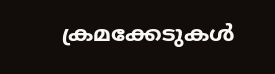ക്രമക്കേടുകൾ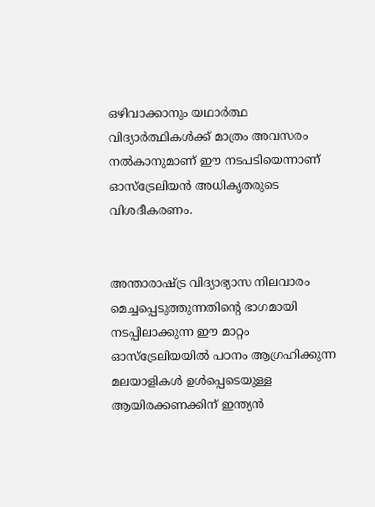ഒഴിവാക്കാനും യഥാർത്ഥ വിദ്യാർത്ഥികൾക്ക് മാത്രം അവസരം നൽകാനുമാണ് ഈ നടപടിയെന്നാണ് ഓസ്‌ട്രേലിയൻ അധികൃതരുടെ വിശദീകരണം.


അന്താരാഷ്ട്ര വിദ്യാഭ്യാസ നിലവാരം മെച്ചപ്പെടുത്തുന്നതിന്റെ ഭാഗമായി നടപ്പിലാക്കുന്ന ഈ മാറ്റം ഓസ്‌ട്രേലിയയിൽ പഠനം ആഗ്രഹിക്കുന്ന മലയാളികൾ ഉൾപ്പെടെയുള്ള ആയിരക്കണക്കിന് ഇന്ത്യൻ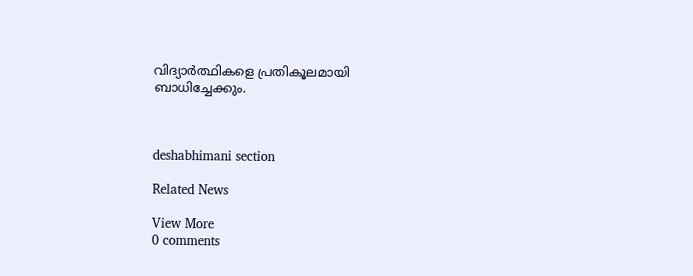വിദ്യാർത്ഥികളെ പ്രതികൂലമായി ബാധിച്ചേക്കും.



deshabhimani section

Related News

View More
0 comments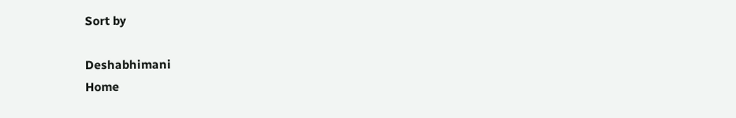Sort by

Deshabhimani
Home